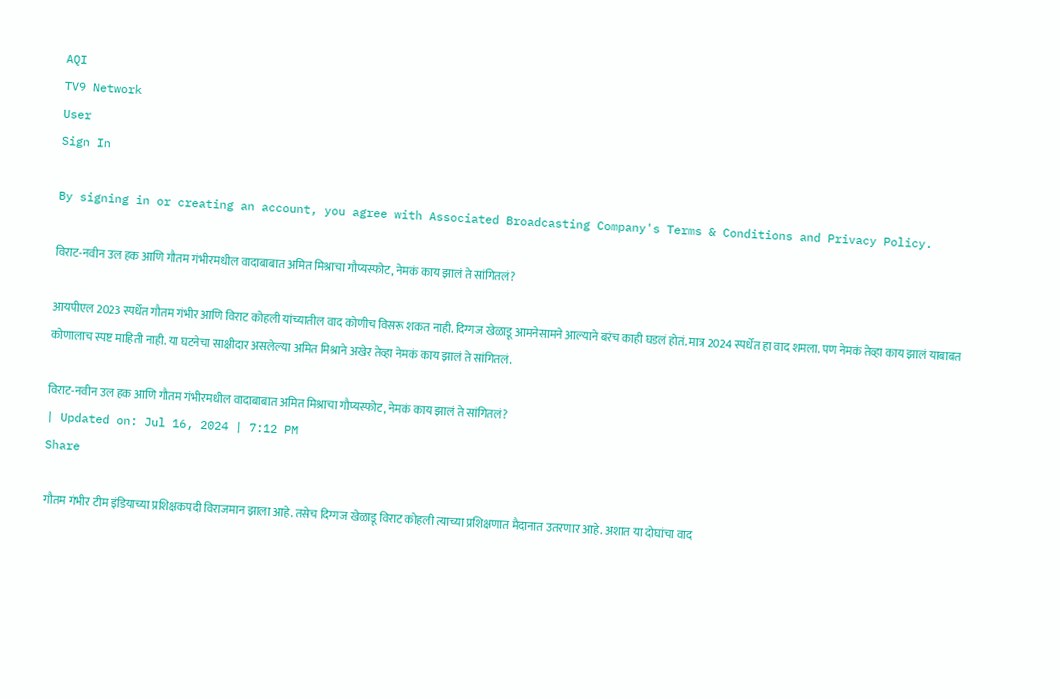AQI
TV9 Network
User
Sign In

By signing in or creating an account, you agree with Associated Broadcasting Company's Terms & Conditions and Privacy Policy.

विराट-नवीन उल हक आणि गौतम गंभीरमधील वादाबाबात अमित मिश्राचा गौप्यस्फोट, नेमकं काय झालं ते सांगितलं?

आयपीएल 2023 स्पर्धेत गौतम गंभीर आणि विराट कोहली यांच्यातील वाद कोणीच विसरू शकत नाही. दिग्गज खेळाडू आमनेसामने आल्याने बरंच काही घडलं होतं. मात्र 2024 स्पर्धेत हा वाद शमला. पण नेमकं तेव्हा काय झालं याबाबत कोणालाच स्पष्ट माहिती नाही. या घटनेचा साक्षीदार असलेल्या अमित मिश्राने अखेर तेव्हा नेमकं काय झालं ते सांगितलं.

विराट-नवीन उल हक आणि गौतम गंभीरमधील वादाबाबात अमित मिश्राचा गौप्यस्फोट, नेमकं काय झालं ते सांगितलं?
| Updated on: Jul 16, 2024 | 7:12 PM
Share

गौतम गंभीर टीम इंडियाच्या प्रशिक्षकपदी विराजमान झाला आहे. तसेच दिग्गज खेळाडू विराट कोहली त्याच्या प्रशिक्षणात मैदानात उतरणार आहे. अशात या दोघांचा वाद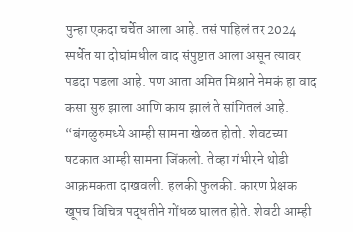पुन्हा एकदा चर्चेत आला आहे. तसं पाहिलं तर 2024 स्पर्धेत या दोघांमधील वाद संपुष्टात आला असून त्यावर पडदा पडला आहे. पण आता अमित मिश्राने नेमकं हा वाद कसा सुरु झाला आणि काय झालं ते सांगितलं आहे. “बंगळुरुमध्ये आम्ही सामना खेळत होतो. शेवटच्या षटकात आम्ही सामना जिंकलो. तेव्हा गंभीरने थोडी आक्रमकता दाखवली. हलकी फुलकी. कारण प्रेक्षक खूपच विचित्र पद्धतीने गोंधळ घालत होते. शेवटी आम्ही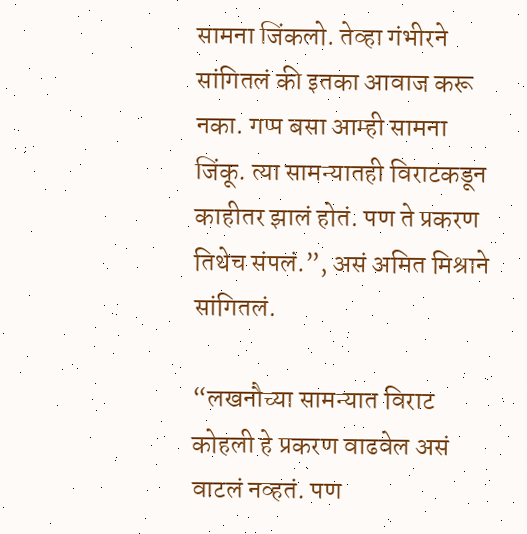सामना जिंकलो. तेव्हा गंभीरने सांगितलं की इतका आवाज करू नका. गप्प बसा आम्ही सामना जिंकू. त्या सामन्यातही विराटकडून काहीतर झालं होतं. पण ते प्रकरण तिथेच संपलं.”, असं अमित मिश्राने सांगितलं.

“लखनौच्या सामन्यात विराट कोहली हे प्रकरण वाढवेल असं वाटलं नव्हतं. पण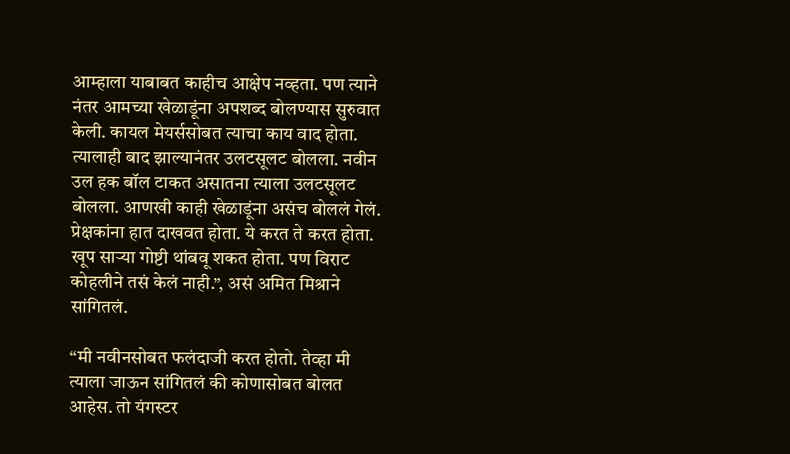आम्हाला याबाबत काहीच आक्षेप नव्हता. पण त्याने नंतर आमच्या खेळाडूंना अपशब्द बोलण्यास सुरुवात केली. कायल मेयर्ससोबत त्याचा काय वाद होता. त्यालाही बाद झाल्यानंतर उलटसूलट बोलला. नवीन उल हक बॉल टाकत असातना त्याला उलटसूलट बोलला. आणखी काही खेळाडूंना असंच बोललं गेलं. प्रेक्षकांना हात दाखवत होता. ये करत ते करत होता. खूप साऱ्या गोष्टी थांबवू शकत होता. पण विराट कोहलीने तसं केलं नाही.”, असं अमित मिश्राने सांगितलं.

“मी नवीनसोबत फलंदाजी करत होतो. तेव्हा मी त्याला जाऊन सांगितलं की कोणासोबत बोलत आहेस. तो यंगस्टर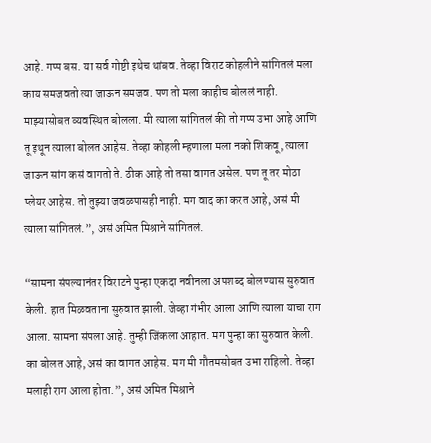आहे. गप्प बस. या सर्व गोष्टी इथेच थांबव. तेव्हा विराट कोहलीने सांगितलं मला काय समजवतो त्या जाऊन समजव. पण तो मला काहीच बोललं नाही. माझ्यासोबत व्यवस्थित बोलला. मी त्याला सांगितलं की तो गप्प उभा आहे आणि तू इथून त्याला बोलत आहेस. तेव्हा कोहली म्हणाला मला नको शिकवू, त्याला जाऊन सांग कसं वागतो ते. ठीक आहे तो तसा वागत असेल. पण तू तर मोठा प्लेयर आहेस. तो तुझ्या जवळपासही नाही. मग वाद का करत आहे, असं मी त्याला सांगितलं.”, असं अमित मिश्राने सांगितलं.

“सामना संपल्यानंतर विराटने पुन्हा एकदा नवीनला अपशब्द बोलण्यास सुरुवात केली. हात मिळवताना सुरुवात झाली. जेव्हा गंभीर आला आणि त्याला याचा राग आला. सामना संपला आहे. तुम्ही जिंकला आहात. मग पुन्हा का सुरुवात केली. का बोलत आहे, असं का वागत आहेस. मग मी गौतमसोबत उभा राहिलो. तेव्हा मलाही राग आला होता.”, असं अमित मिश्राने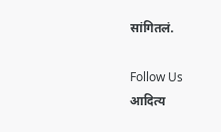सांगितलं.

Follow Us
आदित्य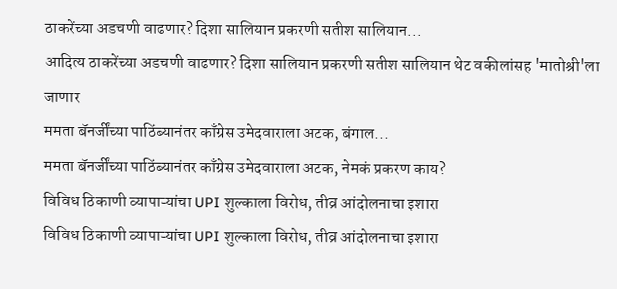ठाकरेंच्या अडचणी वाढणार? दिशा सालियान प्रकरणी सतीश सालियान...
आदित्य ठाकरेंच्या अडचणी वाढणार? दिशा सालियान प्रकरणी सतीश सालियान थेट वकीलांसह 'मातोश्री'ला जाणार
ममता बॅनर्जींच्या पाठिंब्यानंतर काँग्रेस उमेदवाराला अटक, बंगाल...
ममता बॅनर्जींच्या पाठिंब्यानंतर काँग्रेस उमेदवाराला अटक, नेमकं प्रकरण काय?
विविध ठिकाणी व्यापाऱ्यांचा UPI शुल्काला विरोध, तीव्र आंदोलनाचा इशारा
विविध ठिकाणी व्यापाऱ्यांचा UPI शुल्काला विरोध, तीव्र आंदोलनाचा इशारा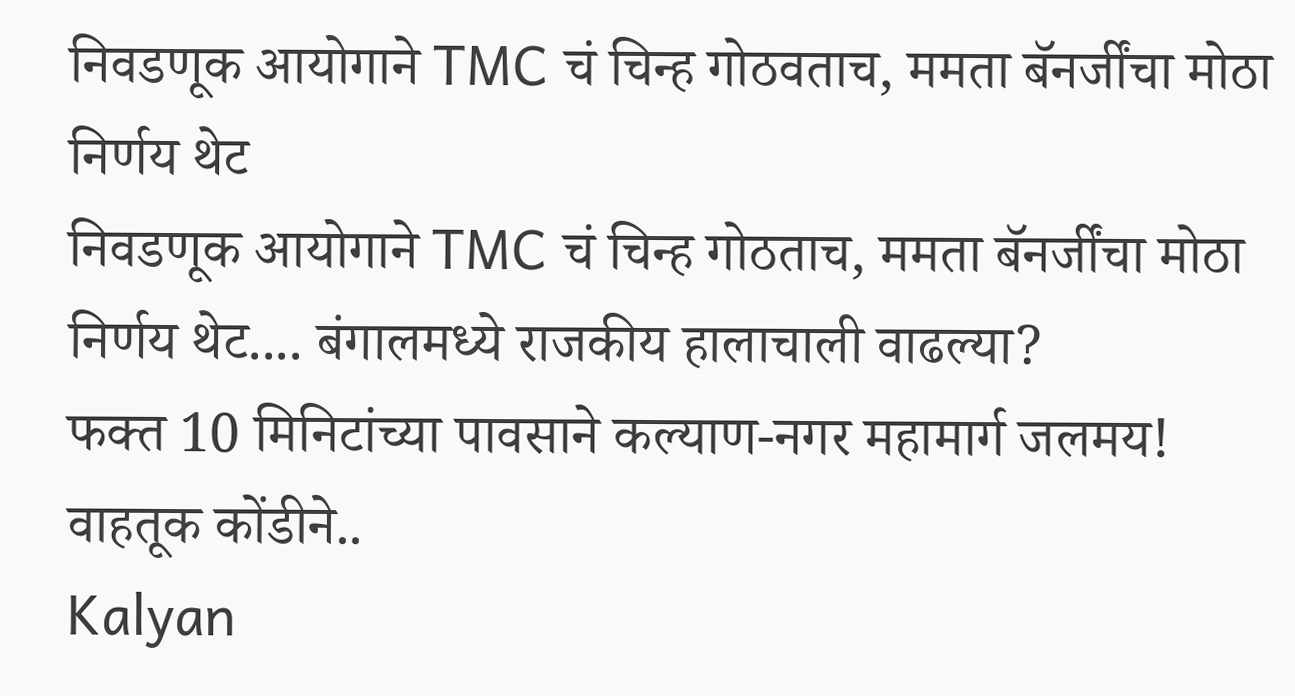निवडणूक आयोगाने TMC चं चिन्ह गोठवताच, ममता बॅनर्जींचा मोठा निर्णय थेट
निवडणूक आयोगाने TMC चं चिन्ह गोठताच, ममता बॅनर्जींचा मोठा निर्णय थेट.... बंगालमध्ये राजकीय हालाचाली वाढल्या?
फक्त 10 मिनिटांच्या पावसाने कल्याण-नगर महामार्ग जलमय! वाहतूक कोंडीने..
Kalyan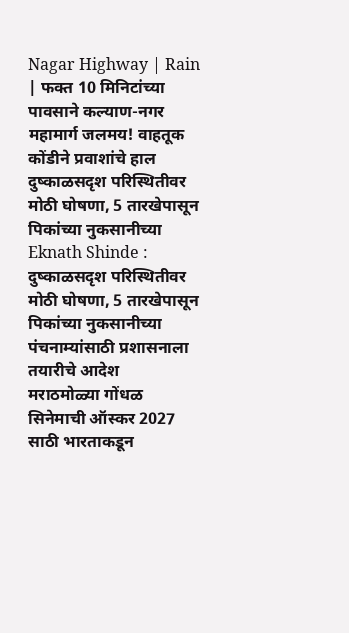Nagar Highway | Rain | फक्त 10 मिनिटांच्या पावसाने कल्याण-नगर महामार्ग जलमय! वाहतूक कोंडीने प्रवाशांचे हाल
दुष्काळसदृश परिस्थितीवर मोठी घोषणा, 5 तारखेपासून पिकांच्या नुकसानीच्या
Eknath Shinde : दुष्काळसदृश परिस्थितीवर मोठी घोषणा, 5 तारखेपासून पिकांच्या नुकसानीच्या पंचनाम्यांसाठी प्रशासनाला तयारीचे आदेश
मराठमोळ्या गोंधळ सिनेमाची ऑस्कर 2027 साठी भारताकडून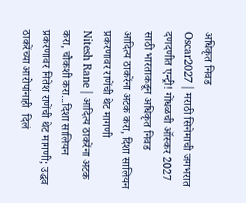अधिकृत निवड
Oscar2027 | मराठी सिनेमाची जगभरात दणदणीत एन्ट्री! गोंधळची ऑस्कर 2027 साठी भारताकडून अधिकृत निवड
आदित्य ठाकरेंना अटक करा, दिशा सालियन प्रकरणावर राणेंची थेट मागणी
Nitesh Rane | आदित्य ठाकरेंना अटक करा, चौकशी करा...दिशा सालियन प्रकरणावर नितेश राणेंची थेट मागणी; उद्धव ठाकरेंच्या आरोपांनाही  दिलं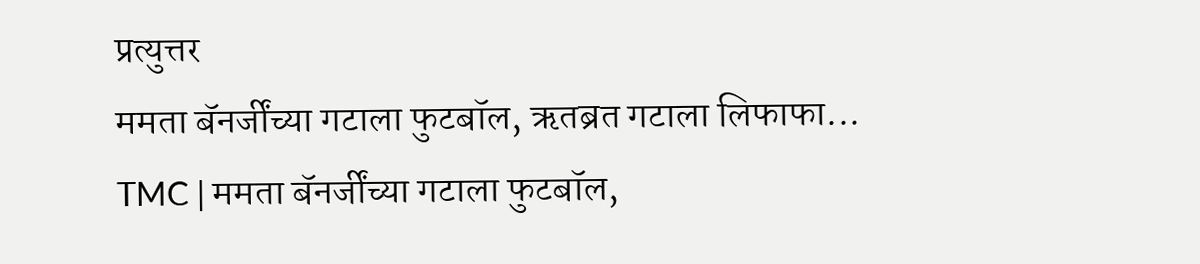प्रत्युत्तर
ममता बॅनर्जींच्या गटाला फुटबॉल, ऋतब्रत गटाला लिफाफा...
TMC | ममता बॅनर्जींच्या गटाला फुटबॉल,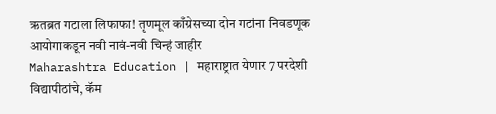ऋतब्रत गटाला लिफाफा! तृणमूल काँग्रेसच्या दोन गटांना निवडणूक आयोगाकडून नवी नावं-नवी चिन्हं जाहीर
Maharashtra Education | महाराष्ट्रात येणार 7 परदेशी विद्यापीठांचे, कॅम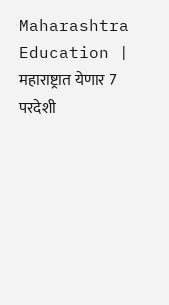Maharashtra Education | महाराष्ट्रात येणार 7 परदेशी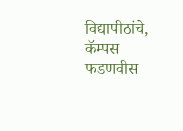विद्यापीठांचे, कॅम्पस फडणवीस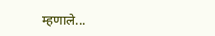म्हणाले...